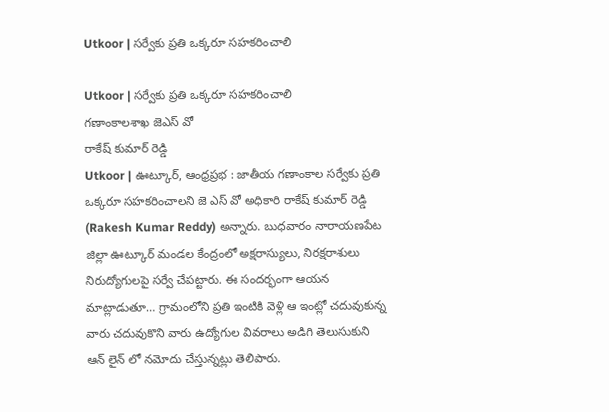Utkoor | సర్వేకు ప్రతి ఒక్కరూ సహకరించాలి

Utkoor | సర్వేకు ప్రతి ఒక్కరూ సహకరించాలి
గణాంకాలశాఖ జెఎస్ వో
రాకేష్ కుమార్ రెడ్డి
Utkoor | ఊట్కూర్, ఆంధ్రప్రభ : జాతీయ గణాంకాల సర్వేకు ప్రతి ఒక్కరూ సహకరించాలని జె ఎస్ వో అధికారి రాకేష్ కుమార్ రెడ్డి (Rakesh Kumar Reddy) అన్నారు. బుధవారం నారాయణపేట జిల్లా ఊట్కూర్ మండల కేంద్రంలో అక్షరాస్యులు, నిరక్షరాశులు నిరుద్యోగులపై సర్వే చేపట్టారు. ఈ సందర్భంగా ఆయన మాట్లాడుతూ… గ్రామంలోని ప్రతి ఇంటికి వెళ్లి ఆ ఇంట్లో చదువుకున్న వారు చదువుకొని వారు ఉద్యోగుల వివరాలు అడిగి తెలుసుకుని ఆన్ లైన్ లో నమోదు చేస్తున్నట్లు తెలిపారు.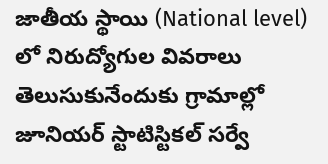జాతీయ స్థాయి (National level) లో నిరుద్యోగుల వివరాలు తెలుసుకునేందుకు గ్రామాల్లో జూనియర్ స్టాటిస్టికల్ సర్వే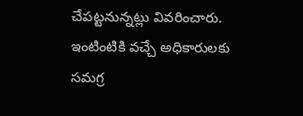చేపట్టనున్నట్లు వివరించారు. ఇంటింటికి వచ్చే అధికారులకు సమగ్ర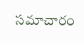సమాచారం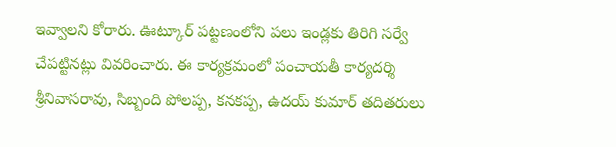ఇవ్వాలని కోరారు. ఊట్కూర్ పట్టణంలోని పలు ఇండ్లకు తిరిగి సర్వే చేపట్టినట్లు వివరించారు. ఈ కార్యక్రమంలో పంచాయతీ కార్యదర్శి శ్రీనివాసరావు, సిబ్బంది పోలప్ప, కనకప్ప, ఉదయ్ కుమార్ తదితరులు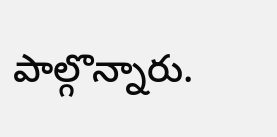పాల్గొన్నారు.